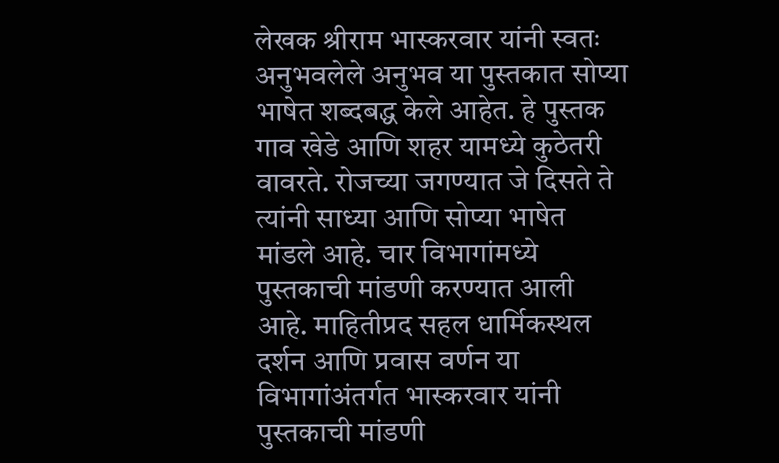लेखक श्रीराम भास्करवार यांनी स्वतः अनुभवलेले अनुभव या पुस्तकात सोप्या भाषेत शब्दबद्ध केले आहेत. हे पुस्तक गाव खेडे आणि शहर यामध्ये कुठेतरी वावरते. रोजच्या जगण्यात जे दिसते ते त्यांनी साध्या आणि सोप्या भाषेत मांडले आहे. चार विभागांमध्ये पुस्तकाची मांडणी करण्यात आली आहे. माहितीप्रद सहल धार्मिकस्थल दर्शन आणि प्रवास वर्णन या विभागांअंतर्गत भास्करवार यांनी पुस्तकाची मांडणी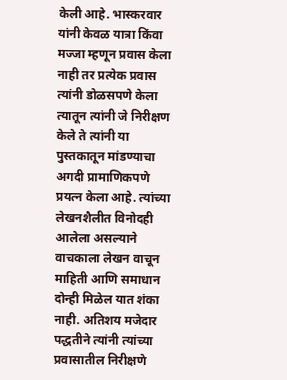केली आहे. भास्करवार यांनी केवळ यात्रा किंवा मज्जा म्हणून प्रवास केला नाही तर प्रत्येक प्रवास त्यांनी डोळसपणे केला त्यातून त्यांनी जे निरीक्षण केले ते त्यांनी या पुस्तकातून मांडण्याचा अगदी प्रामाणिकपणे प्रयत्न केला आहे. त्यांच्या लेखनशैलीत विनोदही आलेला असल्याने वाचकाला लेखन वाचून माहिती आणि समाधान दोन्ही मिळेल यात शंका नाही. अतिशय मजेदार पद्धतीने त्यांनी त्यांच्या प्रवासातील निरीक्षणे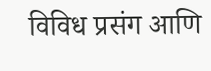विविध प्रसंग आणि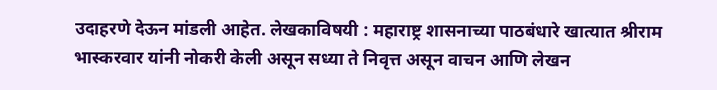उदाहरणे देऊन मांडली आहेत. लेखकाविषयी : महाराष्ट्र शासनाच्या पाठबंधारे खात्यात श्रीराम भास्करवार यांनी नोकरी केली असून सध्या ते निवृत्त असून वाचन आणि लेखन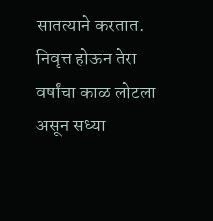सातत्याने करतात. निवृत्त होऊन तेरा वर्षांचा काळ लोटला असून सध्या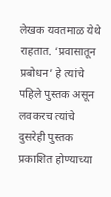लेखक यवतमाळ येथे राहतात. ‘प्रवासातून प्रबोधन’ हे त्यांचे पहिले पुस्तक असून लवकरच त्यांचे दुसरेही पुस्तक प्रकाशित होण्याच्या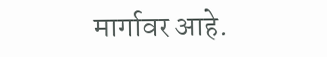मार्गावर आहे.